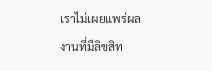เราไม่เผยแพร่ผลงานที่มีลิขสิท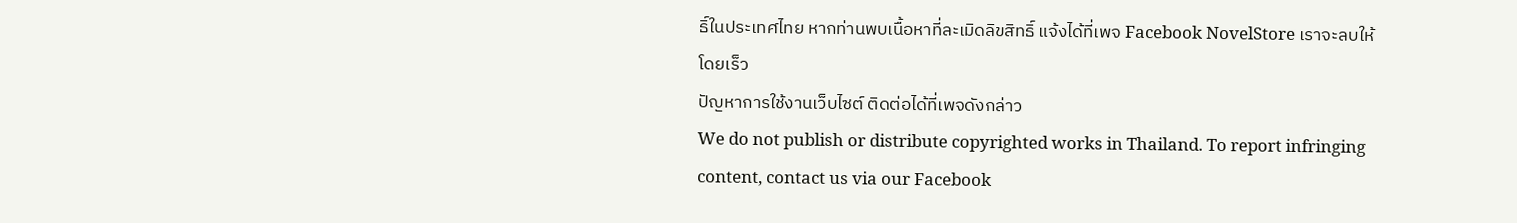ธิ์ในประเทศไทย หากท่านพบเนื้อหาที่ละเมิดลิขสิทธิ์ แจ้งได้ที่เพจ Facebook NovelStore เราจะลบให้โดยเร็ว
ปัญหาการใช้งานเว็บไซต์ ติดต่อได้ที่เพจดังกล่าว
We do not publish or distribute copyrighted works in Thailand. To report infringing content, contact us via our Facebook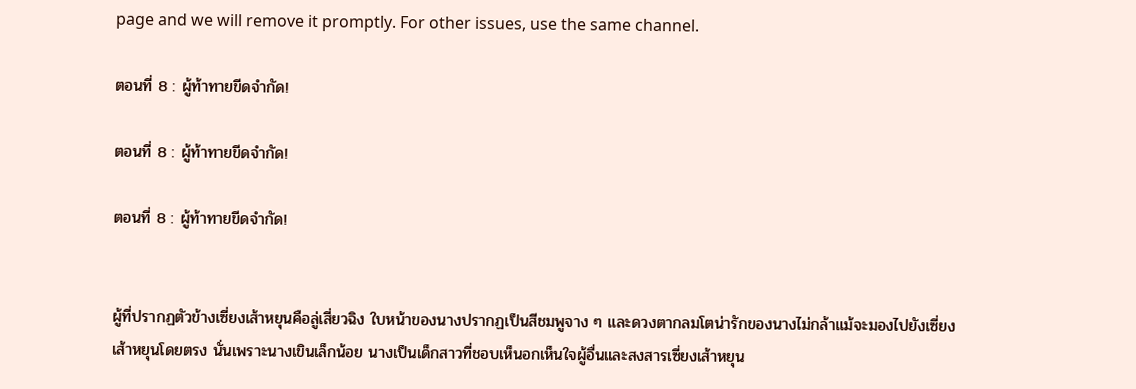page and we will remove it promptly. For other issues, use the same channel.

ตอนที่ 8 : ผู้ท้าทายขีดจำกัด!

ตอนที่ 8 : ผู้ท้าทายขีดจำกัด!

ตอนที่ 8 : ผู้ท้าทายขีดจำกัด!


ผู้ที่ปรากฏตัวข้างเซี่ยงเส้าหยุนคือลู่เสี่ยวฉิง ใบหน้าของนางปรากฏเป็นสีชมพูจาง ๆ และดวงตากลมโตน่ารักของนางไม่กล้าแม้จะมองไปยังเซี่ยงเส้าหยุนโดยตรง นั่นเพราะนางเขินเล็กน้อย นางเป็นเด็กสาวที่ชอบเห็นอกเห็นใจผู้อื่นและสงสารเซี่ยงเส้าหยุน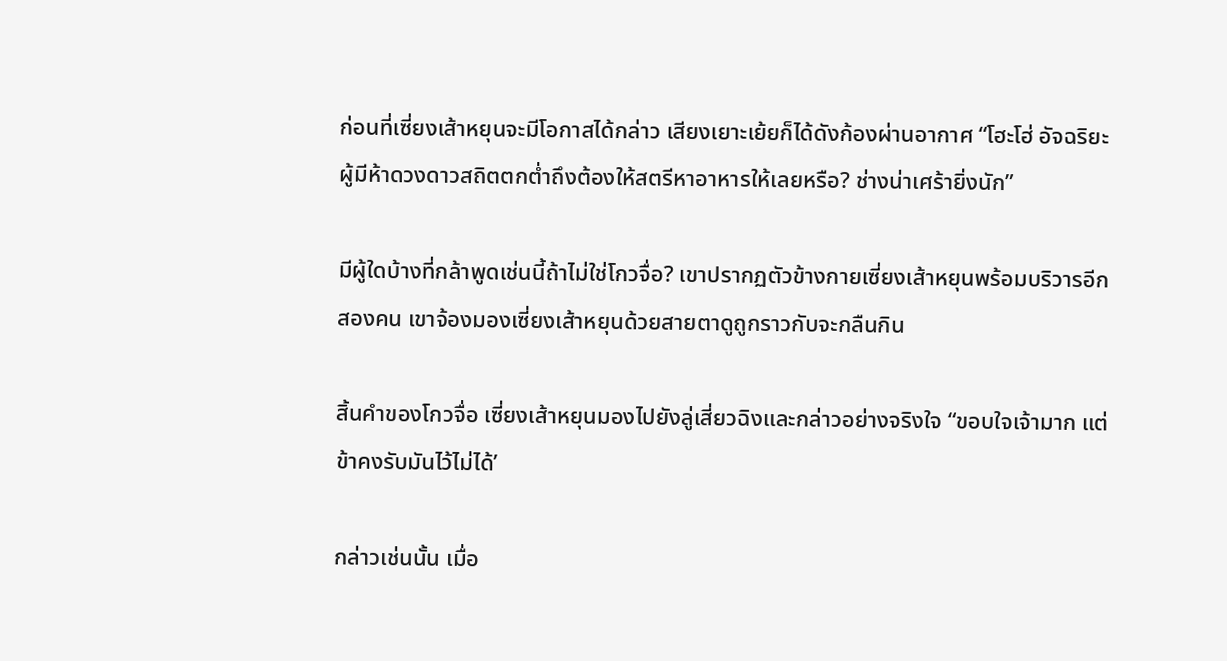ก่อนที่เซี่ยงเส้าหยุนจะมีโอกาสได้กล่าว เสียงเยาะเย้ยก็ได้ดังก้องผ่านอากาศ “โฮะโฮ่ อัจฉริยะผู้มีห้าดวงดาวสถิตตกต่ำถึงต้องให้สตรีหาอาหารให้เลยหรือ? ช่างน่าเศร้ายิ่งนัก”

มีผู้ใดบ้างที่กล้าพูดเช่นนี้ถ้าไม่ใช่โกวจื่อ? เขาปรากฏตัวข้างกายเซี่ยงเส้าหยุนพร้อมบริวารอีกสองคน เขาจ้องมองเซี่ยงเส้าหยุนด้วยสายตาดูถูกราวกับจะกลืนกิน

สิ้นคำของโกวจื่อ เซี่ยงเส้าหยุนมองไปยังลู่เสี่ยวฉิงและกล่าวอย่างจริงใจ “ขอบใจเจ้ามาก แต่ข้าคงรับมันไว้ไม่ได้’

กล่าวเช่นนั้น เมื่อ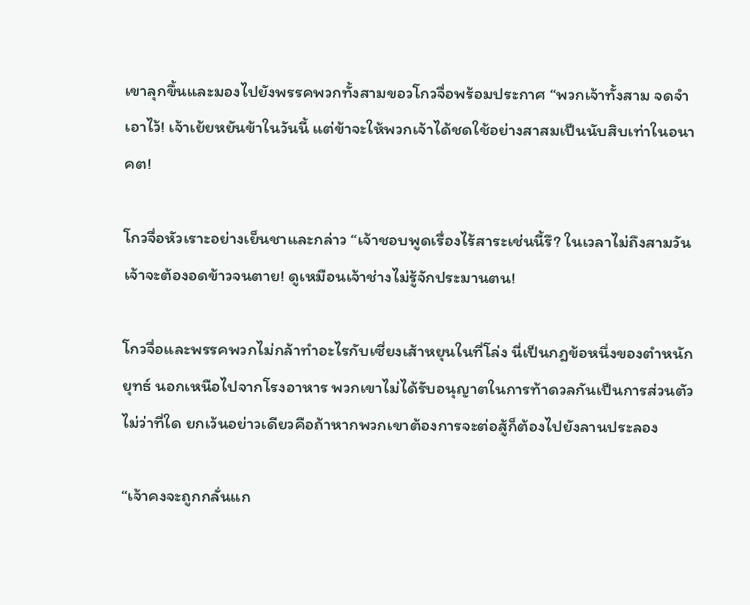เขาลุกขึ้นและมองไปยังพรรคพวกทั้งสามขอวโกวจื่อพร้อมประกาศ “พวกเจ้าทั้งสาม จดจำเอาไว้! เจ้าเย้ยหยันข้าในวันนี้ แต่ข้าจะให้พวกเจ้าได้ชดใช้อย่างสาสมเป็นนับสิบเท่าในอนาคต!

โกวจื่อหัวเราะอย่างเย็นชาและกล่าว “เจ้าชอบพูดเรื่องไร้สาระเช่นนี้รึ? ในเวลาไม่ถึงสามวันเจ้าจะต้องอดข้าวจนตาย! ดูเหมือนเจ้าช่างไม่รู้จักประมานตน!

โกวจื่อและพรรคพวกไม่กล้าทำอะไรกับเซี่ยงเส้าหยุนในที่โล่ง นี่เป็นกฎข้อหนึ่งของตำหนักยุทธ์ นอกเหนือไปจากโรงอาหาร พวกเขาไม่ได้รับอนุญาตในการท้าดวลกันเป็นการส่วนตัวไม่ว่าที่ใด ยกเว้นอย่าวเดียวคือถ้าหากพวกเขาต้องการจะต่อสู้ก็ต้องไปยังลานประลอง

“เจ้าคงจะถูกกลั่นแก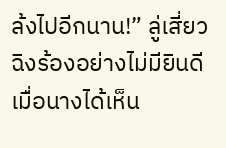ล้งไปอีกนาน!” ลู่เสี่ยวฉิงร้องอย่างไม่มียินดีเมื่อนางได้เห็น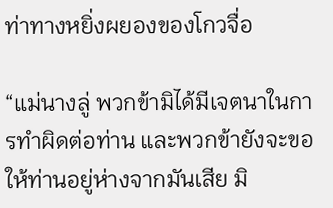ท่าทางหยิ่งผยองของโกวจื่อ

“แม่นางลู่ พวกข้ามิได้มีเจตนาในการทำผิดต่อท่าน และพวกข้ายังจะขอให้ท่านอยู่ห่างจากมันเสีย มิ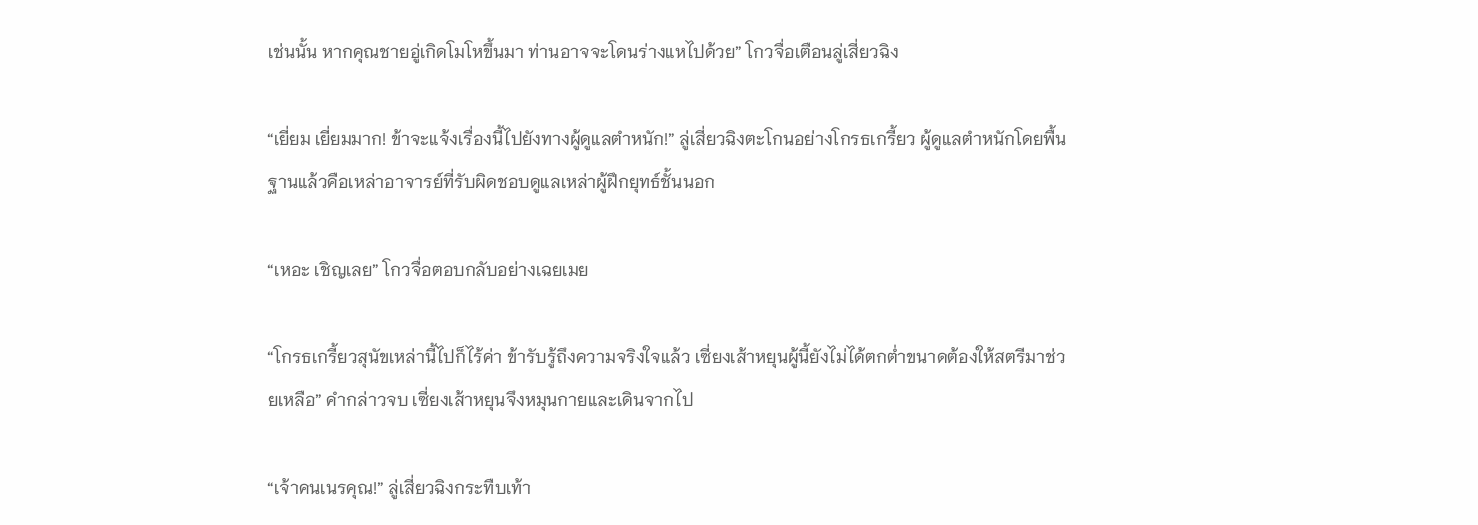เช่นนั้น หากคุณชายอู่เกิดโมโหขึ้นมา ท่านอาจจะโดนร่างแหไปด้วย” โกวจื่อเตือนลู่เสี่ยวฉิง

“เยี่ยม เยี่ยมมาก! ข้าจะแจ้งเรื่องนี้ไปยังทางผู้ดูแลตำหนัก!” ลู่เสี่ยวฉิงตะโกนอย่างโกรธเกรี้ยว ผู้ดูแลตำหนักโดยพื้นฐานแล้วคือเหล่าอาจารย์ที่รับผิดชอบดูแลเหล่าผู้ฝึกยุทธ์ชั้นนอก

“เหอะ เชิญเลย” โกวจื่อตอบกลับอย่างเฉยเมย

“โกรธเกรี้ยวสุนัขเหล่านี้ไปก็ไร้ค่า ข้ารับรู้ถึงความจริงใจแล้ว เซี่ยงเส้าหยุนผู้นี้ยังไม่ได้ตกต่ำขนาดต้องให้สตรีมาช่วยเหลือ” คำกล่าวจบ เซี่ยงเส้าหยุนจึงหมุนกายและเดินจากไป

“เจ้าคนเนรคุณ!” ลู่เสี่ยวฉิงกระทืบเท้า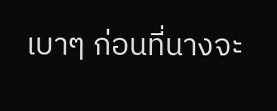เบาๆ ก่อนที่นางจะ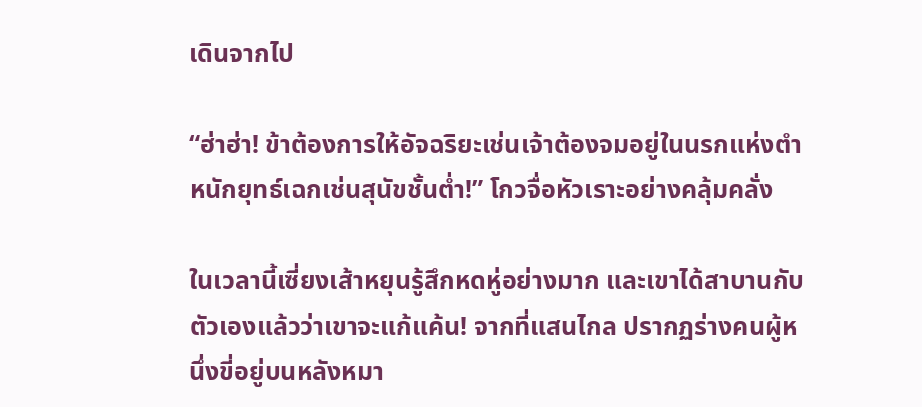เดินจากไป

“ฮ่าฮ่า! ข้าต้องการให้อัจฉริยะเช่นเจ้าต้องจมอยู่ในนรกแห่งตำหนักยุทธ์เฉกเช่นสุนัขชั้นต่ำ!” โกวจื่อหัวเราะอย่างคลุ้มคลั่ง

ในเวลานี้เซี่ยงเส้าหยุนรู้สึกหดหู่อย่างมาก และเขาได้สาบานกับตัวเองแล้วว่าเขาจะแก้แค้น! จากที่แสนไกล ปรากฏร่างคนผู้หนึ่งขี่อยู่บนหลังหมา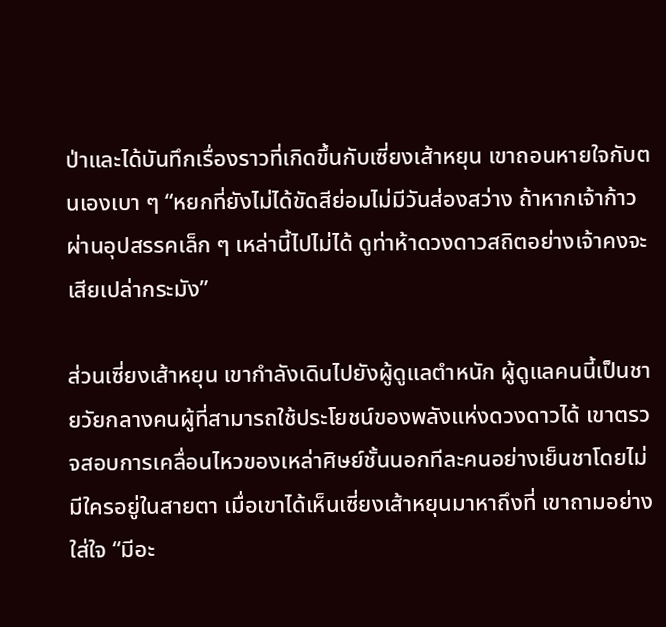ป่าและได้บันทึกเรื่องราวที่เกิดขึ้นกับเซี่ยงเส้าหยุน เขาถอนหายใจกับตนเองเบา ๆ “หยกที่ยังไม่ได้ขัดสีย่อมไม่มีวันส่องสว่าง ถ้าหากเจ้าก้าวผ่านอุปสรรคเล็ก ๆ เหล่านี้ไปไม่ได้ ดูท่าห้าดวงดาวสถิตอย่างเจ้าคงจะเสียเปล่ากระมัง”

ส่วนเซี่ยงเส้าหยุน เขากำลังเดินไปยังผู้ดูแลตำหนัก ผู้ดูแลคนนี้เป็นชายวัยกลางคนผู้ที่สามารถใช้ประโยชน์ของพลังแห่งดวงดาวได้ เขาตรวจสอบการเคลื่อนไหวของเหล่าศิษย์ชั้นนอกทีละคนอย่างเย็นชาโดยไม่มีใครอยู่ในสายตา เมื่อเขาได้เห็นเซี่ยงเส้าหยุนมาหาถึงที่ เขาถามอย่างใส่ใจ “มีอะ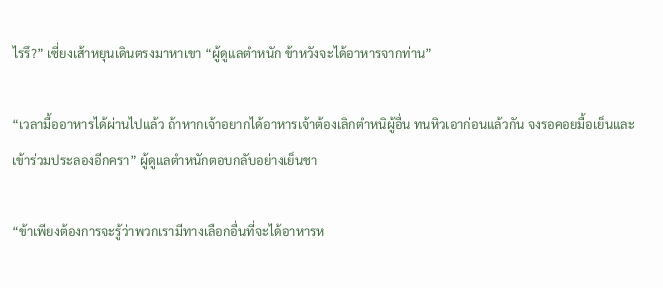ไรรึ?” เซี่ยงเส้าหยุนเดินตรงมาหาเขา “ผู้ดูแลตำหนัก ข้าหวังจะได้อาหารจากท่าน”

“เวลามื้ออาหารได้ผ่านไปแล้ว ถ้าหากเจ้าอยากได้อาหารเจ้าต้องเลิกตำหนิผู้อื่น ทนหิวเอาก่อนแล้วกัน จงรอคอยมื้อเย็นและเข้าร่วมประลองอีกครา” ผู้ดูแลตำหนักตอบกลับอย่างเย็นชา

“ข้าเพียงต้องการจะรู้ว่าพวกเรามีทางเลือกอื่นที่จะได้อาหารห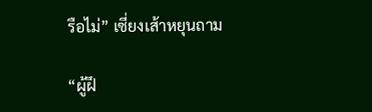รือไม่” เซี่ยงเส้าหยุนถาม

“ผู้ฝึ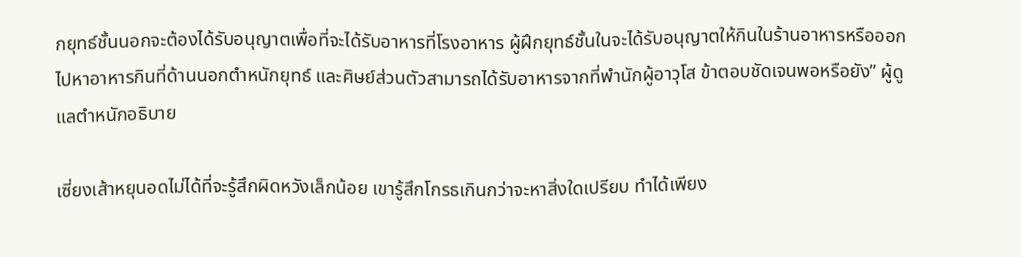กยุทธ์ชั้นนอกจะต้องได้รับอนุญาตเพื่อที่จะได้รับอาหารที่โรงอาหาร ผู้ฝึกยุทธ์ชั้นในจะได้รับอนุญาตให้กินในร้านอาหารหรือออกไปหาอาหารกินที่ด้านนอกตำหนักยุทธ์ และศิษย์ส่วนตัวสามารถได้รับอาหารจากที่พำนักผู้อาวุโส ข้าตอบชัดเจนพอหรือยัง” ผู้ดูแลตำหนักอธิบาย

เซี่ยงเส้าหยุนอดไม่ได้ที่จะรู้สึกผิดหวังเล็กน้อย เขารู้สึกโกรธเกินกว่าจะหาสิ่งใดเปรียบ ทำได้เพียง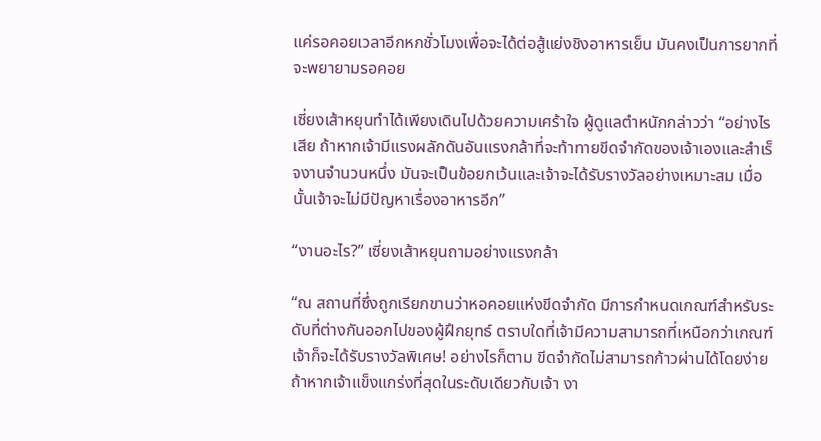แค่รอคอยเวลาอีกหกชั่วโมงเพื่อจะได้ต่อสู้แย่งชิงอาหารเย็น มันคงเป็นการยากที่จะพยายามรอคอย

เซี่ยงเส้าหยุนทำได้เพียงเดินไปด้วยความเศร้าใจ ผู้ดูแลตำหนักกล่าวว่า “อย่างไรเสีย ถ้าหากเจ้ามีแรงผลักดันอันแรงกล้าที่จะท้าทายขีดจำกัดของเจ้าเองและสำเร็จงานจำนวนหนึ่ง มันจะเป็นข้อยกเว้นและเจ้าจะได้รับรางวัลอย่างเหมาะสม เมื่อนั้นเจ้าจะไม่มีปัญหาเรื่องอาหารอีก”

“งานอะไร?” เซี่ยงเส้าหยุนถามอย่างแรงกล้า

“ณ สถานที่ซึ่งถูกเรียกขานว่าหอคอยแห่งขีดจำกัด มีการกำหนดเกณฑ์สำหรับระดับที่ต่างกันออกไปของผู้ฝึกยุทธ์ ตราบใดที่เจ้ามีความสามารถที่เหนือกว่าเกณฑ์ เจ้าก็จะได้รับรางวัลพิเศษ! อย่างไรก็ตาม ขีดจำกัดไม่สามารถก้าวผ่านได้โดยง่าย ถ้าหากเจ้าแข็งแกร่งที่สุดในระดับเดียวกับเจ้า งา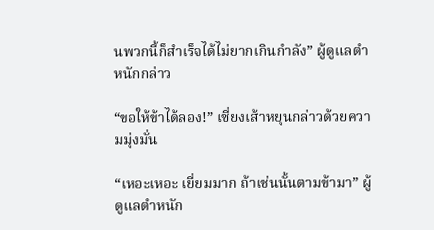นพวกนี้ก็สำเร็จได้ไม่ยากเกินกำลัง” ผู้ดูแลตำหนักกล่าว

“ขอให้ข้าได้ลอง!” เซี่ยงเส้าหยุนกล่าวด้วยความมุ่งมั่น

“เหอะเหอะ เยี่ยมมาก ถ้าเช่นนั้นตามข้ามา” ผู้ดูแลตำหนัก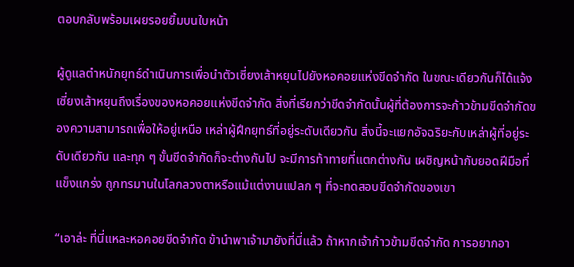ตอบกลับพร้อมเผยรอยยิ้มบนใบหน้า

ผู้ดูแลตำหนักยุทธ์ดำเนินการเพื่อนำตัวเซี่ยงเส้าหยุนไปยังหอคอยแห่งขีดจำกัด ในขณะเดียวกันก็ได้แจ้งเซี่ยงเส้าหยุนถึงเรื่องของหอคอยแห่งขีดจำกัด สิ่งที่เรียกว่าขีดจำกัดนั้นผู้ที่ต้องการจะก้าวข้ามขีดจำกัดของความสามารถเพื่อให้อยู่เหนือ เหล่าผู้ฝึกยุทธ์ที่อยู่ระดับเดียวกัน สิ่งนี้จะแยกอัจฉริยะกับเหล่าผู้ที่อยู่ระดับเดียวกัน และทุก ๆ ขั้นขีดจำกัดก็จะต่างกันไป จะมีการท้าทายที่แตกต่างกัน เผชิญหน้ากับยอดฝีมือที่แข็งแกร่ง ถูกทรมานในโลกลวงตาหรือแม้แต่งานแปลก ๆ ที่จะทดสอบขีดจำกัดของเขา

“เอาล่ะ ที่นี่แหละหอคอยขีดจำกัด ข้านำพาเจ้ามายังที่นี่แล้ว ถ้าหากเจ้าก้าวข้ามขีดจำกัด การอยากอา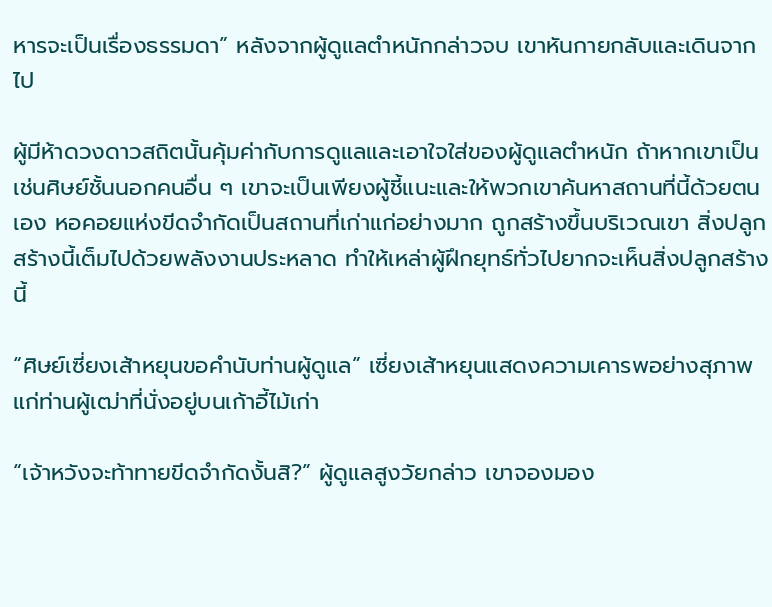หารจะเป็นเรื่องธรรมดา” หลังจากผู้ดูแลตำหนักกล่าวจบ เขาหันกายกลับและเดินจากไป

ผู้มีห้าดวงดาวสถิตนั้นคุ้มค่ากับการดูแลและเอาใจใส่ของผู้ดูแลตำหนัก ถ้าหากเขาเป็นเช่นศิษย์ชั้นนอกคนอื่น ๆ เขาจะเป็นเพียงผู้ชี้แนะและให้พวกเขาค้นหาสถานที่นี้ด้วยตนเอง หอคอยแห่งขีดจำกัดเป็นสถานที่เก่าแก่อย่างมาก ถูกสร้างขึ้นบริเวณเขา สิ่งปลูกสร้างนี้เต็มไปด้วยพลังงานประหลาด ทำให้เหล่าผู้ฝึกยุทธ์ทั่วไปยากจะเห็นสิ่งปลูกสร้างนี้

“ศิษย์เซี่ยงเส้าหยุนขอคำนับท่านผู้ดูแล” เซี่ยงเส้าหยุนแสดงความเคารพอย่างสุภาพแก่ท่านผู้เฒ่าที่นั่งอยู่บนเก้าอี้ไม้เก่า

“เจ้าหวังจะท้าทายขีดจำกัดงั้นสิ?” ผู้ดูแลสูงวัยกล่าว เขาจองมอง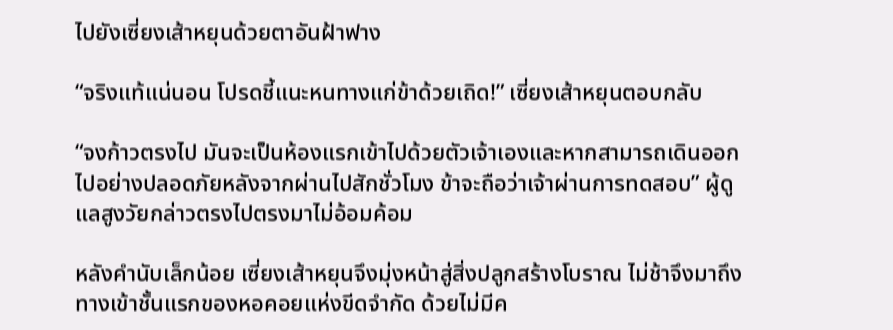ไปยังเซี่ยงเส้าหยุนด้วยตาอันฝ้าฟาง

“จริงแท้แน่นอน โปรดชี้แนะหนทางแก่ข้าด้วยเถิด!” เซี่ยงเส้าหยุนตอบกลับ

“จงก้าวตรงไป มันจะเป็นห้องแรกเข้าไปด้วยตัวเจ้าเองและหากสามารถเดินออกไปอย่างปลอดภัยหลังจากผ่านไปสักชั่วโมง ข้าจะถือว่าเจ้าผ่านการทดสอบ” ผู้ดูแลสูงวัยกล่าวตรงไปตรงมาไม่อ้อมค้อม

หลังคำนับเล็กน้อย เซี่ยงเส้าหยุนจึงมุ่งหน้าสู่สิ่งปลูกสร้างโบราณ ไม่ช้าจึงมาถึงทางเข้าชั้นแรกของหอคอยแห่งขีดจำกัด ด้วยไม่มีค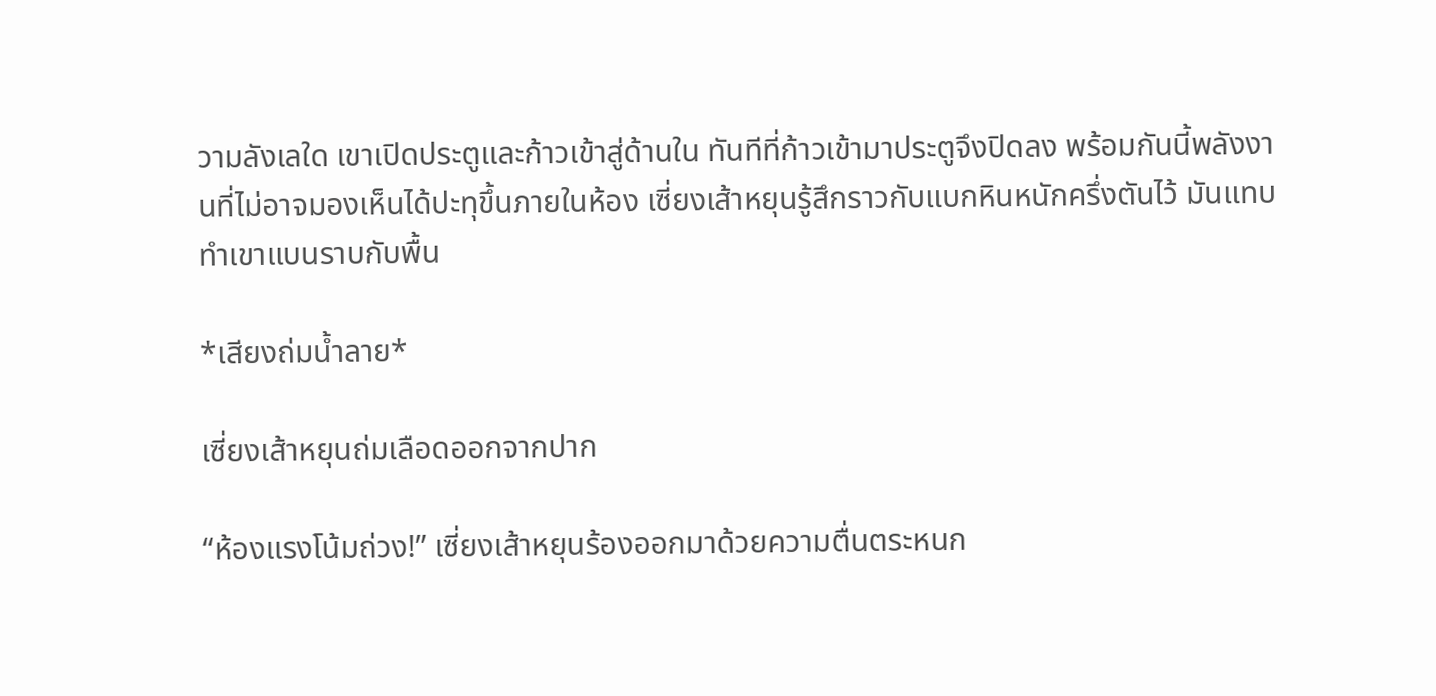วามลังเลใด เขาเปิดประตูและก้าวเข้าสู่ด้านใน ทันทีที่ก้าวเข้ามาประตูจึงปิดลง พร้อมกันนี้พลังงานที่ไม่อาจมองเห็นได้ปะทุขึ้นภายในห้อง เซี่ยงเส้าหยุนรู้สึกราวกับแบกหินหนักครึ่งตันไว้ มันแทบทำเขาแบนราบกับพื้น

*เสียงถ่มน้ำลาย*

เซี่ยงเส้าหยุนถ่มเลือดออกจากปาก

“ห้องแรงโน้มถ่วง!” เซี่ยงเส้าหยุนร้องออกมาด้วยความตื่นตระหนก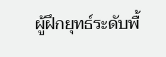ผู้ฝึกยุทธ์ระดับพื้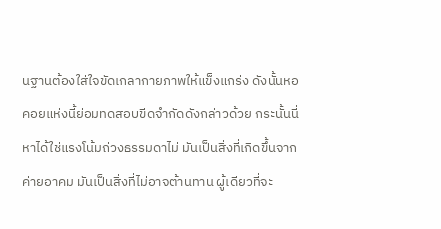นฐานต้องใส่ใจขัดเกลากายภาพให้แข็งแกร่ง ดังนั้นหอคอยแห่งนี้ย่อมทดสอบขีดจำกัดดังกล่าวด้วย กระนั้นนี่หาได้ใช่แรงโน้มถ่วงธรรมดาไม่ มันเป็นสิ่งที่เกิดขึ้นจากค่ายอาคม มันเป็นสิ่งที่ไม่อาจต้านทาน ผู้เดียวที่จะ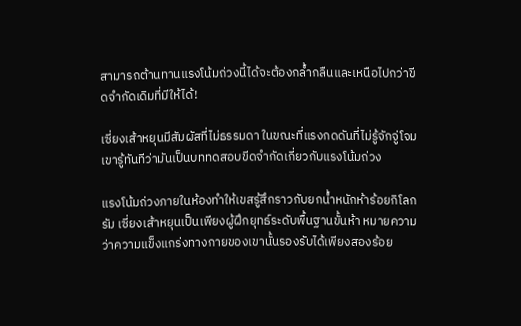สามารถต้านทานแรงโน้มถ่วงนี้ได้จะต้องกล้ำกลืนและเหนือไปกว่าขีดจำกัดเดิมที่มีให้ได้!

เซี่ยงเส้าหยุนมีสัมผัสที่ไม่ธรรมดา ในขณะที่แรงกดดันที่ไม่รู้จักจู่โจม เขารู้ทันทีว่ามันเป็นบททดสอบขีดจำกัดเกี่ยวกับแรงโน้มถ่วง

แรงโน้มถ่วงภายในห้องทำให้เขสรู้สึกราวกับยกน้ำหนักห้าร้อยกิโลกรัม เซี่ยงเส้าหยุนเป็นเพียงผู้ฝึกยุทธ์ระดับพื้นฐานขั้นห้า หมายความว่าความแข็งแกร่งทางกายของเขานั้นรองรับได้เพียงสองร้อย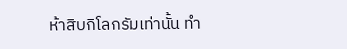ห้าสิบกิโลกรัมเท่านั้น ทำ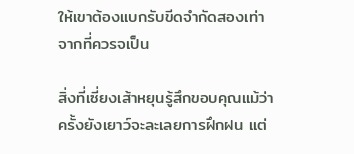ให้เขาต้องแบกรับขีดจำกัดสองเท่าจากที่ควรจเป็น

สิ่งที่เซี่ยงเส้าหยุนรู้สึกขอบคุณแม้ว่าครั้งยังเยาว์จะละเลยการฝึกฝน แต่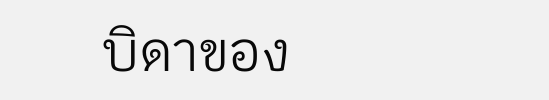บิดาของ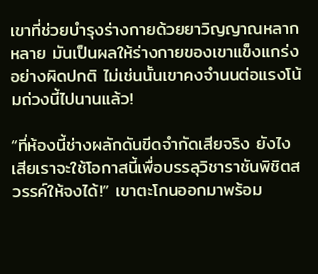เขาที่ช่วยบำรุงร่างกายด้วยยาวิญญาณหลากหลาย มันเป็นผลให้ร่างกายของเขาแข็งแกร่งอย่างผิดปกติ ไม่เช่นนั้นเขาคงจำนนต่อแรงโน้มถ่วงนี้ไปนานแล้ว!

“ที่ห้องนี้ช่างผลักดันขีดจำกัดเสียจริง ยังไงเสียเราจะใช้โอกาสนี้เพื่อบรรลุวิชาราชันพิชิตสวรรค์ให้จงได้!” เขาตะโกนออกมาพร้อม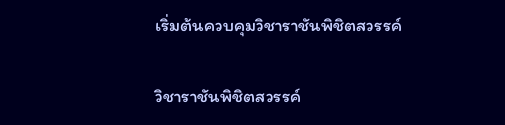เริ่มต้นควบคุมวิชาราชันพิชิตสวรรค์

วิชาราชันพิชิตสวรรค์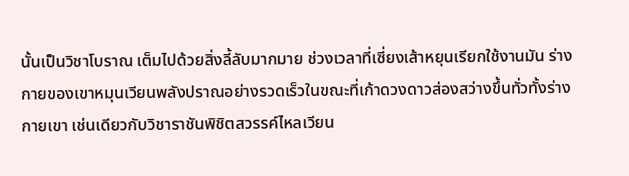นั้นเป็นวิชาโบราณ เต็มไปด้วยสิ่งลี้ลับมากมาย ช่วงเวลาที่เซี่ยงเส้าหยุนเรียกใช้งานมัน ร่างกายของเขาหมุนเวียนพลังปราณอย่างรวดเร็วในขณะที่เก้าดวงดาวส่องสว่างขึ้นทั่วทั้งร่างกายเขา เช่นเดียวกับวิชาราชันพิชิตสวรรค์ไหลเวียน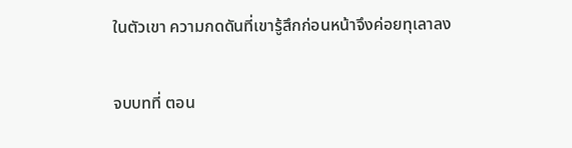ในตัวเขา ความกดดันที่เขารู้สึกก่อนหน้าจึงค่อยทุเลาลง

จบบทที่ ตอน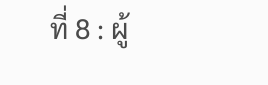ที่ 8 : ผู้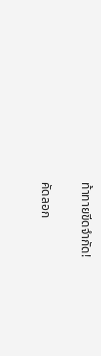ท้าทายขีดจำกัด!

คัดลอก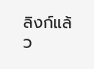ลิงก์แล้ว